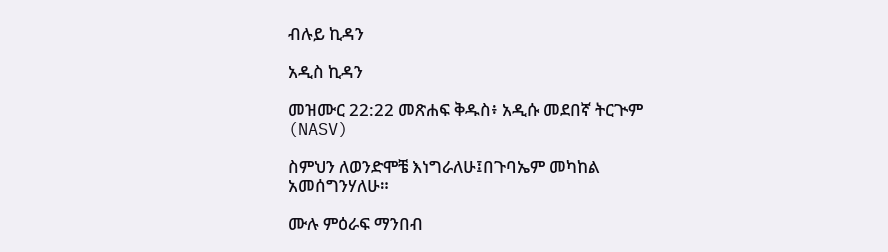ብሉይ ኪዳን

አዲስ ኪዳን

መዝሙር 22:22 መጽሐፍ ቅዱስ፥ አዲሱ መደበኛ ትርጒም (NASV)

ስምህን ለወንድሞቼ እነግራለሁ፤በጉባኤም መካከል አመሰግንሃለሁ።

ሙሉ ምዕራፍ ማንበብ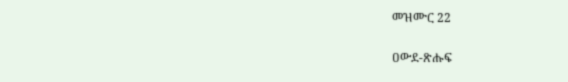መዝሙር 22

ዐውደ-ጽሑፍ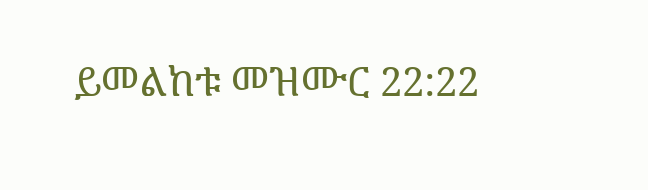ይመልከቱ መዝሙር 22:22